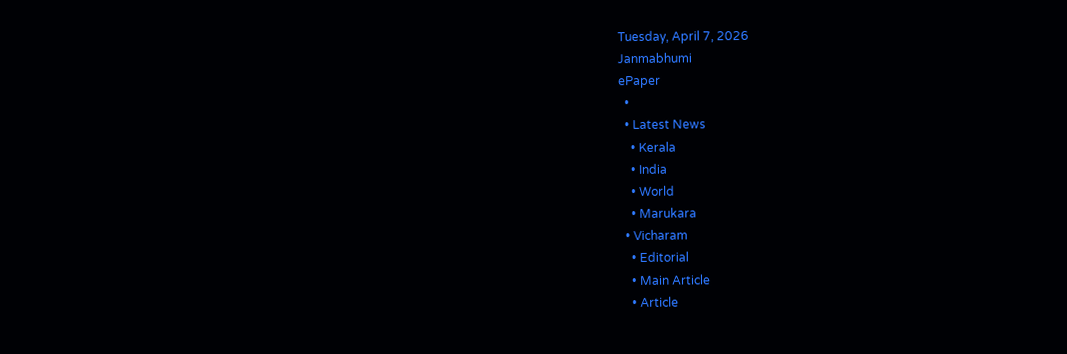Tuesday, April 7, 2026
Janmabhumi
ePaper
  •
  • Latest News
    • Kerala
    • India
    • World
    • Marukara
  • Vicharam
    • Editorial
    • Main Article
    • Article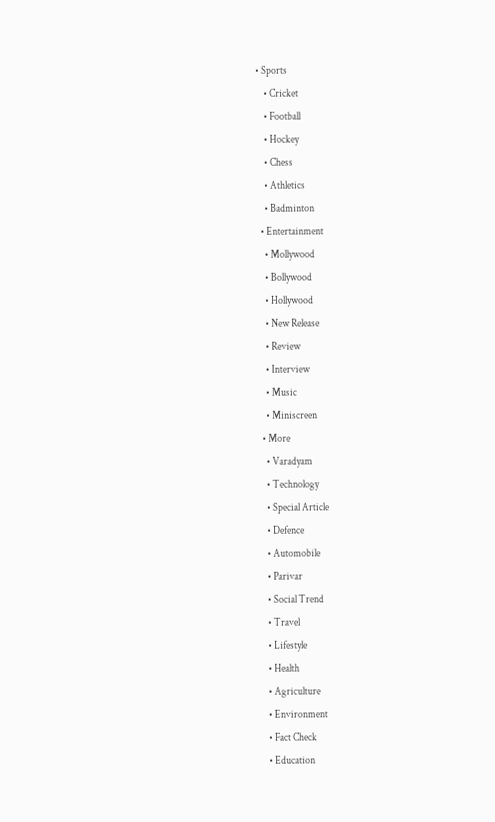• Sports
    • Cricket
    • Football
    • Hockey
    • Chess
    • Athletics
    • Badminton
  • Entertainment
    • Mollywood
    • Bollywood
    • Hollywood
    • New Release
    • Review
    • Interview
    • Music
    • Miniscreen
  • More
    • Varadyam
    • Technology
    • Special Article
    • Defence
    • Automobile
    • Parivar
    • Social Trend
    • Travel
    • Lifestyle
    • Health
    • Agriculture
    • Environment
    • Fact Check
    • Education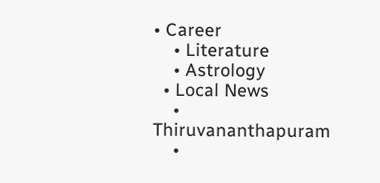• Career
    • Literature
    • Astrology
  • Local News
    • Thiruvananthapuram
    •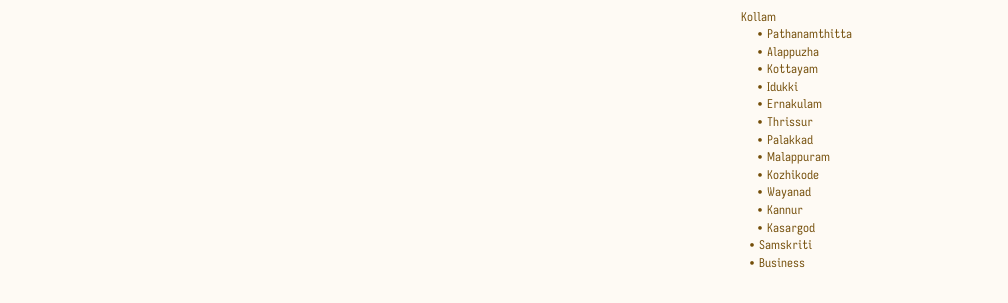Kollam
    • Pathanamthitta
    • Alappuzha
    • Kottayam
    • Idukki
    • Ernakulam
    • Thrissur
    • Palakkad
    • Malappuram
    • Kozhikode
    • Wayanad
    • Kannur
    • Kasargod
  • Samskriti
  • Business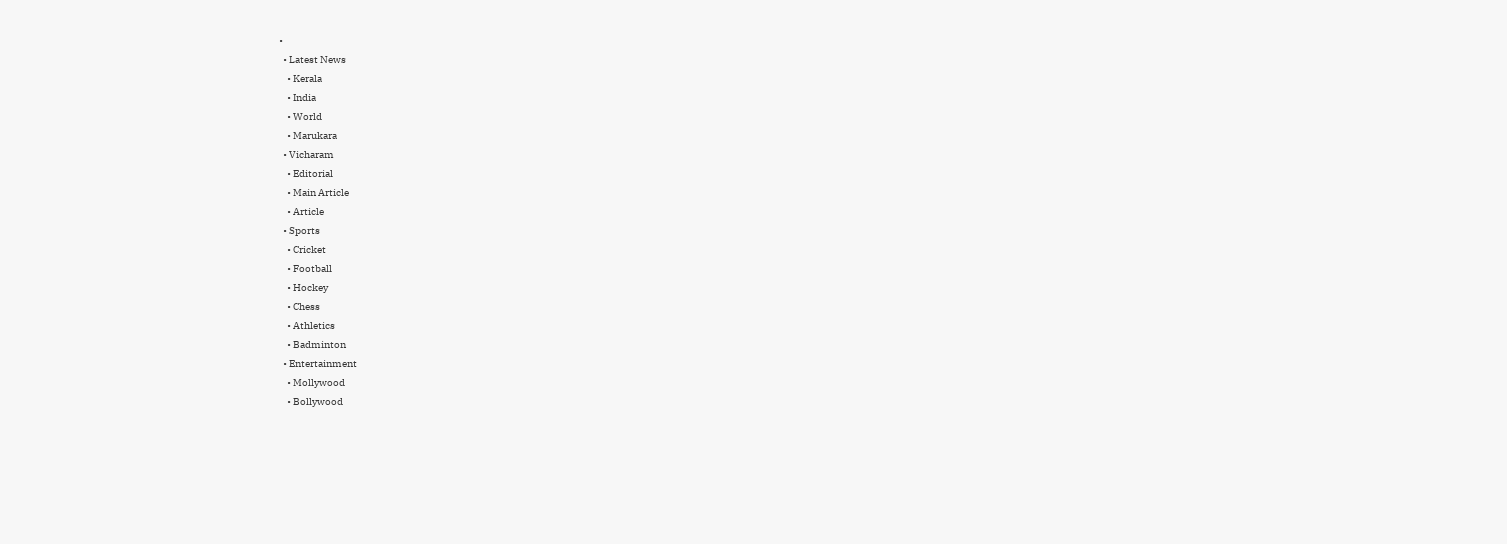•
  • Latest News
    • Kerala
    • India
    • World
    • Marukara
  • Vicharam
    • Editorial
    • Main Article
    • Article
  • Sports
    • Cricket
    • Football
    • Hockey
    • Chess
    • Athletics
    • Badminton
  • Entertainment
    • Mollywood
    • Bollywood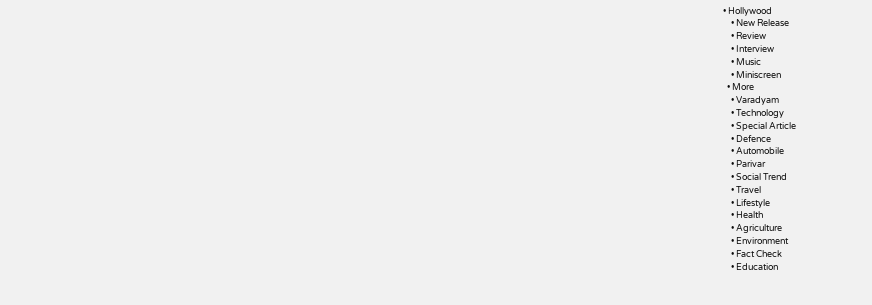• Hollywood
    • New Release
    • Review
    • Interview
    • Music
    • Miniscreen
  • More
    • Varadyam
    • Technology
    • Special Article
    • Defence
    • Automobile
    • Parivar
    • Social Trend
    • Travel
    • Lifestyle
    • Health
    • Agriculture
    • Environment
    • Fact Check
    • Education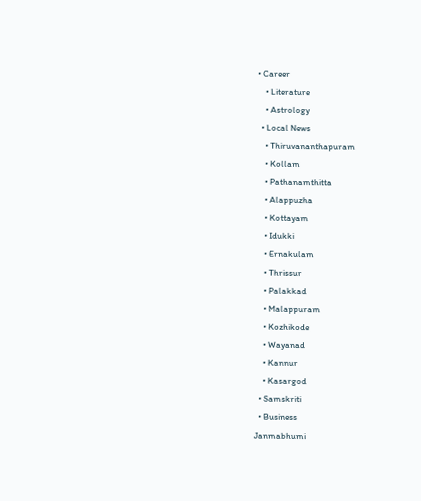• Career
    • Literature
    • Astrology
  • Local News
    • Thiruvananthapuram
    • Kollam
    • Pathanamthitta
    • Alappuzha
    • Kottayam
    • Idukki
    • Ernakulam
    • Thrissur
    • Palakkad
    • Malappuram
    • Kozhikode
    • Wayanad
    • Kannur
    • Kasargod
  • Samskriti
  • Business
Janmabhumi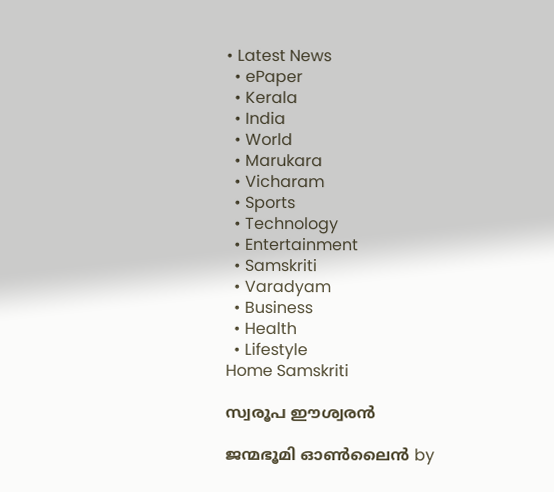• Latest News
  • ePaper
  • Kerala
  • India
  • World
  • Marukara
  • Vicharam
  • Sports
  • Technology
  • Entertainment
  • Samskriti
  • Varadyam
  • Business
  • Health
  • Lifestyle
Home Samskriti

സ്വരൂപ ഈശ്വരന്‍

ജന്മഭൂമി ഓണ്‍ലൈന്‍ by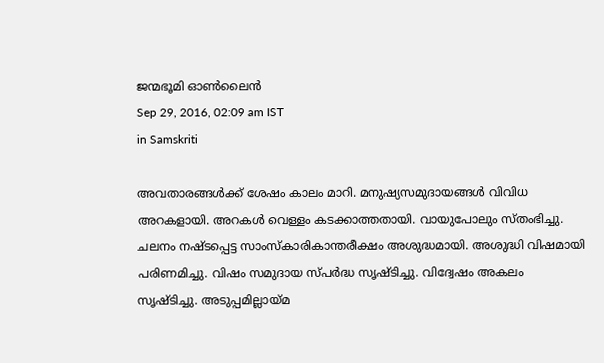ജന്മഭൂമി ഓണ്‍ലൈന്‍
Sep 29, 2016, 02:09 am IST
in Samskriti

അവതാരങ്ങള്‍ക്ക് ശേഷം കാലം മാറി. മനുഷ്യസമുദായങ്ങള്‍ വിവിധ അറകളായി. അറകള്‍ വെള്ളം കടക്കാത്തതായി. വായുപോലും സ്തംഭിച്ചു. ചലനം നഷ്ടപ്പെട്ട സാംസ്‌കാരികാന്തരീക്ഷം അശുദ്ധമായി. അശുദ്ധി വിഷമായി പരിണമിച്ചു. വിഷം സമുദായ സ്പര്‍ദ്ധ സൃഷ്ടിച്ചു. വിദ്വേഷം അകലം സൃഷ്ടിച്ചു. അടുപ്പമില്ലായ്‌മ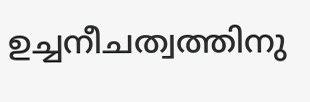ഉച്ചനീചത്വത്തിനു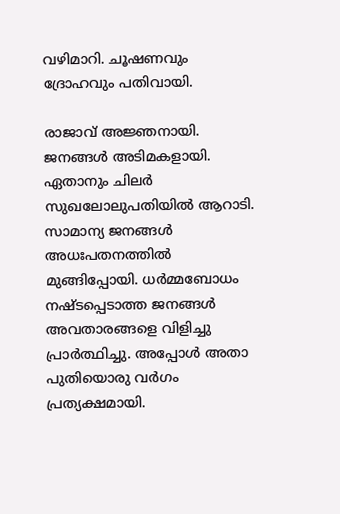വഴിമാറി. ചൂഷണവും ദ്രോഹവും പതിവായി.

രാജാവ് അജ്ഞനായി. ജനങ്ങള്‍ അടിമകളായി. ഏതാനും ചിലര്‍ സുഖലോലുപതിയില്‍ ആറാടി. സാമാന്യ ജനങ്ങള്‍ അധഃപതനത്തില്‍ മുങ്ങിപ്പോയി. ധര്‍മ്മബോധം നഷ്ടപ്പെടാത്ത ജനങ്ങള്‍ അവതാരങ്ങളെ വിളിച്ചു പ്രാര്‍ത്ഥിച്ചു. അപ്പോള്‍ അതാ പുതിയൊരു വര്‍ഗം പ്രത്യക്ഷമായി.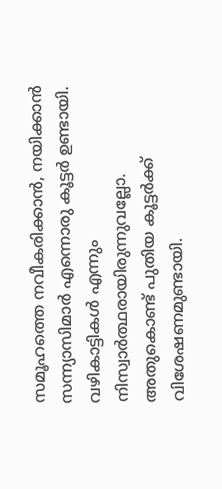സമൂഹത്തെ നവീകരിക്കാന്‍, നയിക്കാന്‍ സന്ന്യാസിമാര്‍ എന്നൊരു കൂട്ടര്‍ ഉണ്ടായി. വഴികാട്ടികള്‍ എന്നും നിസ്വാര്‍ത്ഥരായിരുന്നുവല്ലോ. അതുകൊണ്ട് പുതിയ കൂട്ടര്‍ക്ക് വിശേഷണമുണ്ടായി.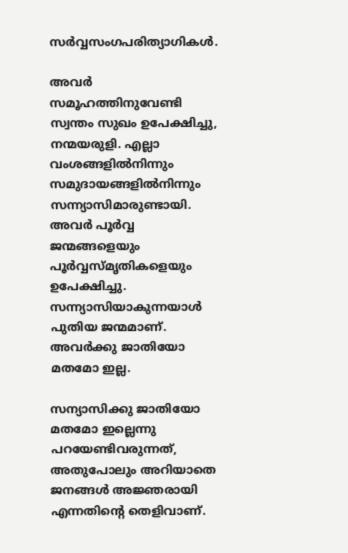സര്‍വ്വസംഗപരിത്യാഗികള്‍.

അവര്‍ സമൂഹത്തിനുവേണ്ടി സ്വന്തം സുഖം ഉപേക്ഷിച്ചു, നന്മയരുളി. എല്ലാ വംശങ്ങളില്‍നിന്നും സമുദായങ്ങളില്‍നിന്നും സന്ന്യാസിമാരുണ്ടായി. അവര്‍ പൂര്‍വ്വ ജന്മങ്ങളെയും പൂര്‍വ്വസ്മൃതികളെയും ഉപേക്ഷിച്ചു. സന്ന്യാസിയാകുന്നയാള്‍ പുതിയ ജന്മമാണ്. അവര്‍ക്കു ജാതിയോ മതമോ ഇല്ല.

സന്യാസിക്കു ജാതിയോ മതമോ ഇല്ലെന്നു പറയേണ്ടിവരുന്നത്, അതുപോലും അറിയാതെ ജനങ്ങള്‍ അജ്ഞരായി എന്നതിന്റെ തെളിവാണ്.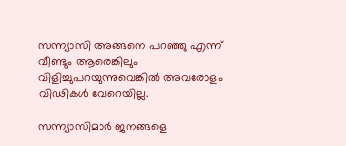സന്ന്യാസി അങ്ങനെ പറഞ്ഞു എന്ന് വീണ്ടും ആരെങ്കിലും വിളിച്ചുപറയുന്നുവെങ്കില്‍ അവരോളം വിഢികള്‍ വേറെയില്ല.

സന്ന്യാസിമാര്‍ ജനങ്ങളെ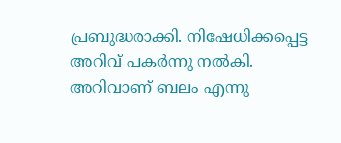പ്രബുദ്ധരാക്കി. നിഷേധിക്കപ്പെട്ട അറിവ് പകര്‍ന്നു നല്‍കി. അറിവാണ് ബലം എന്നു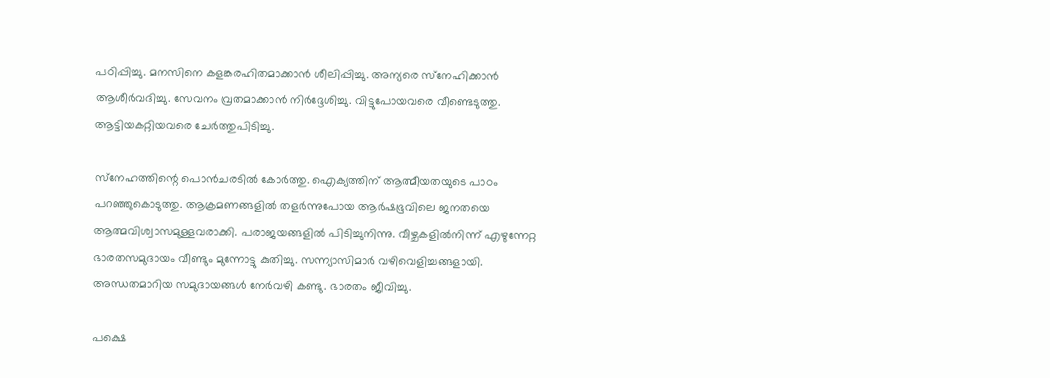പഠിപ്പിച്ചു. മനസിനെ കളങ്കരഹിതമാക്കാന്‍ ശീലിപ്പിച്ചു. അന്യരെ സ്‌നേഹിക്കാന്‍ ആശീര്‍വദിച്ചു. സേവനം വ്രതമാക്കാന്‍ നിര്‍ദ്ദേശിച്ചു. വിട്ടുപോയവരെ വീണ്ടെടുത്തു. ആട്ടിയകറ്റിയവരെ ചേര്‍ത്തുപിടിച്ചു.

സ്‌നേഹത്തിന്റെ പൊന്‍ചരടില്‍ കോര്‍ത്തു. ഐക്യത്തിന് ആത്മീയതയുടെ പാഠം പറഞ്ഞുകൊടുത്തു. ആക്രമണങ്ങളില്‍ തളര്‍ന്നുപോയ ആര്‍ഷഭൂവിലെ ജനതയെ ആത്മവിശ്വാസമുള്ളവരാക്കി. പരാജയങ്ങളില്‍ പിടിച്ചുനിന്നു. വീഴ്ചകളില്‍നിന്ന് എഴുന്നേറ്റ ഭാരതസമുദായം വീണ്ടും മുന്നോട്ടു കുതിച്ചു. സന്ന്യാസിമാര്‍ വഴിവെളിച്ചങ്ങളായി. അന്ധതമാറിയ സമുദായങ്ങള്‍ നേര്‍വഴി കണ്ടു. ഭാരതം ജീവിച്ചു.

പക്ഷെ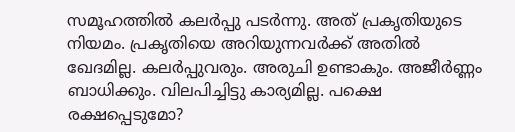സമൂഹത്തില്‍ കലര്‍പ്പു പടര്‍ന്നു. അത് പ്രകൃതിയുടെ നിയമം. പ്രകൃതിയെ അറിയുന്നവര്‍ക്ക് അതില്‍ ഖേദമില്ല. കലര്‍പ്പുവരും. അരുചി ഉണ്ടാകും. അജീര്‍ണ്ണം ബാധിക്കും. വിലപിച്ചിട്ടു കാര്യമില്ല. പക്ഷെ രക്ഷപ്പെടുമോ?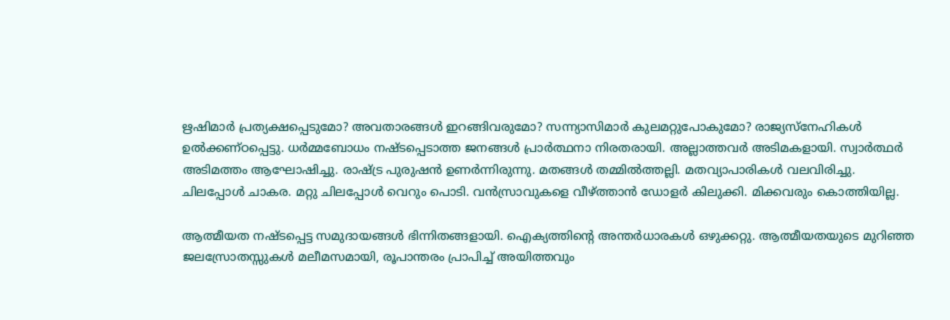ഋഷിമാര്‍ പ്രത്യക്ഷപ്പെടുമോ? അവതാരങ്ങള്‍ ഇറങ്ങിവരുമോ? സന്ന്യാസിമാര്‍ കുലമറ്റുപോകുമോ? രാജ്യസ്‌നേഹികള്‍ ഉല്‍ക്കണ്ഠപ്പെട്ടു. ധര്‍മ്മബോധം നഷ്ടപ്പെടാത്ത ജനങ്ങള്‍ പ്രാര്‍ത്ഥനാ നിരതരായി. അല്ലാത്തവര്‍ അടിമകളായി. സ്വാര്‍ത്ഥര്‍ അടിമത്തം ആഘോഷിച്ചു. രാഷ്‌ട്ര പുരുഷന്‍ ഉണര്‍ന്നിരുന്നു. മതങ്ങള്‍ തമ്മില്‍ത്തല്ലി. മതവ്യാപാരികള്‍ വലവിരിച്ചു. ചിലപ്പോള്‍ ചാകര. മറ്റു ചിലപ്പോള്‍ വെറും പൊടി. വന്‍സ്രാവുകളെ വീഴ്‌ത്താന്‍ ഡോളര്‍ കിലുക്കി. മിക്കവരും കൊത്തിയില്ല.

ആത്മീയത നഷ്ടപ്പെട്ട സമുദായങ്ങള്‍ ഭിന്നിതങ്ങളായി. ഐക്യത്തിന്റെ അന്തര്‍ധാരകള്‍ ഒഴുക്കറ്റു. ആത്മീയതയുടെ മുറിഞ്ഞ ജലസ്രോതസ്സുകള്‍ മലീമസമായി, രൂപാന്തരം പ്രാപിച്ച് അയിത്തവും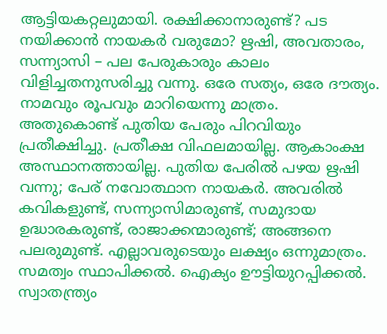ആട്ടിയകറ്റലുമായി. രക്ഷിക്കാനാരുണ്ട്? പട നയിക്കാന്‍ നായകര്‍ വരുമോ? ഋഷി, അവതാരം, സന്ന്യാസി – പല പേരുകാരും കാലം വിളിച്ചതനുസരിച്ചു വന്നു. ഒരേ സത്യം, ഒരേ ദൗത്യം. നാമവും രൂപവും മാറിയെന്നു മാത്രം. അതുകൊണ്ട് പുതിയ പേരും പിറവിയും പ്രതീക്ഷിച്ചു. പ്രതീക്ഷ വിഫലമായില്ല. ആകാംക്ഷ അസ്ഥാനത്തായില്ല. പുതിയ പേരില്‍ പഴയ ഋഷി വന്നു; പേര് നവോത്ഥാന നായകര്‍. അവരില്‍ കവികളുണ്ട്, സന്ന്യാസിമാരുണ്ട്, സമുദായ ഉദ്ധാരകരുണ്ട്, രാജാക്കന്മാരുണ്ട്; അങ്ങനെ പലരുമുണ്ട്. എല്ലാവരുടെയും ലക്ഷ്യം ഒന്നുമാത്രം. സമത്വം സ്ഥാപിക്കല്‍. ഐക്യം ഊട്ടിയുറപ്പിക്കല്‍. സ്വാതന്ത്ര്യം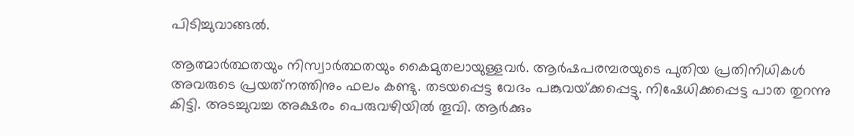പിടിച്ചുവാങ്ങല്‍.

ആത്മാര്‍ത്ഥതയും നിസ്വാര്‍ത്ഥതയും കൈമുതലായുള്ളവര്‍. ആര്‍ഷപരമ്പരയുടെ പുതിയ പ്രതിനിധികള്‍ അവരുടെ പ്രയത്‌നത്തിനും ഫലം കണ്ടു. തടയപ്പെട്ട വേദം പങ്കുവയ്‌ക്കപ്പെട്ടു. നിഷേധിക്കപ്പെട്ട പാത തുറന്നു കിട്ടി. അടച്ചുവച്ച അക്ഷരം പെരുവഴിയില്‍ തൂവി. ആര്‍ക്കും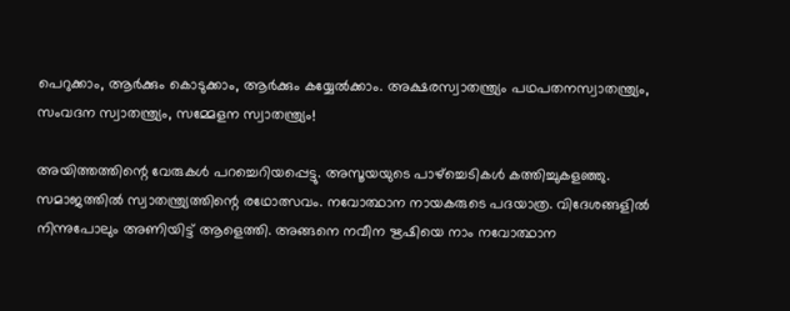പെറുക്കാം, ആര്‍ക്കും കൊടുക്കാം, ആര്‍ക്കും കയ്യേല്‍ക്കാം. അക്ഷരസ്വാതന്ത്ര്യം പഥപതനസ്വാതന്ത്ര്യം, സംവദന സ്വാതന്ത്ര്യം, സമ്മേളന സ്വാതന്ത്ര്യം!

അയിത്തത്തിന്റെ വേരുകള്‍ പറച്ചെറിയപ്പെട്ടു. അസൂയയുടെ പാഴ്‌ച്ചെടികള്‍ കത്തിച്ചുകളഞ്ഞു. സമാജത്തില്‍ സ്വാതന്ത്ര്യത്തിന്റെ രഥോത്സവം. നവോത്ഥാന നായകരുടെ പദയാത്ര. വിദേശങ്ങളില്‍ നിന്നുപോലും അണിയിട്ട് ആളെത്തി. അങ്ങനെ നവീന ഋഷിയെ നാം നവോത്ഥാന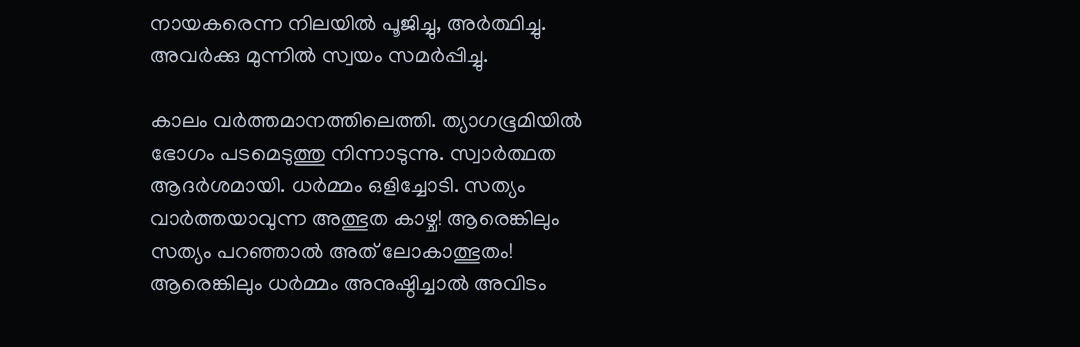നായകരെന്ന നിലയില്‍ പൂജിച്ചു, അര്‍ത്ഥിച്ചു. അവര്‍ക്കു മുന്നില്‍ സ്വയം സമര്‍പ്പിച്ചു.

കാലം വര്‍ത്തമാനത്തിലെത്തി. ത്യാഗഭൂമിയില്‍ ഭോഗം പടമെടുത്തു നിന്നാടുന്നു. സ്വാര്‍ത്ഥത ആദര്‍ശമായി. ധര്‍മ്മം ഒളിച്ചോടി. സത്യം വാര്‍ത്തയാവുന്ന അത്ഭുത കാഴ്ച! ആരെങ്കിലും സത്യം പറഞ്ഞാല്‍ അത് ലോകാത്ഭുതം! ആരെങ്കിലും ധര്‍മ്മം അനുഷ്ഠിച്ചാല്‍ അവിടം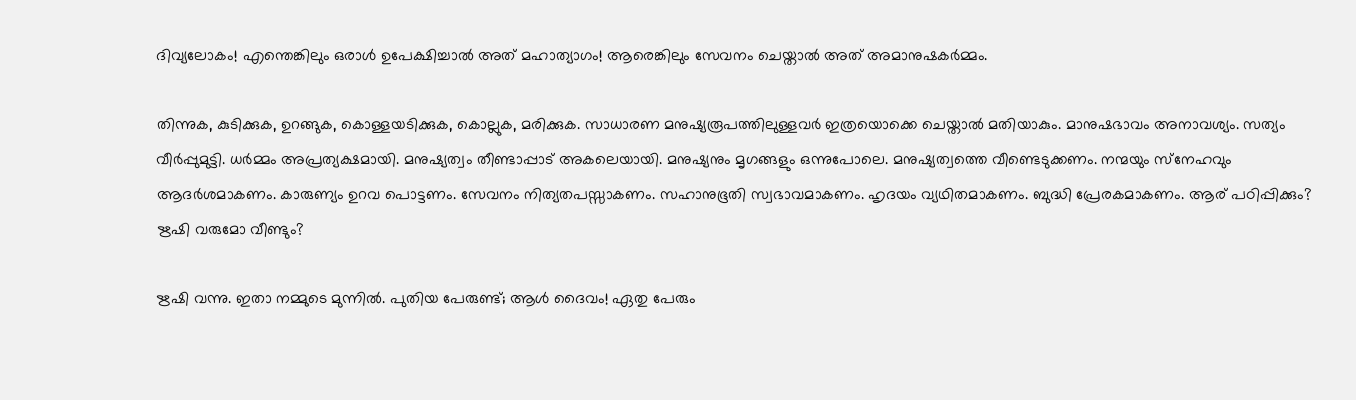ദിവ്യലോകം! എന്തെങ്കിലും ഒരാള്‍ ഉപേക്ഷിച്ചാല്‍ അത് മഹാത്യാഗം! ആരെങ്കിലും സേവനം ചെയ്താല്‍ അത് അമാനുഷകര്‍മ്മം.

തിന്നുക, കുടിക്കുക, ഉറങ്ങുക, കൊള്ളയടിക്കുക, കൊല്ലുക, മരിക്കുക. സാധാരണ മനുഷ്യരൂപത്തിലുള്ളവര്‍ ഇത്രയൊക്കെ ചെയ്താല്‍ മതിയാകും. മാനുഷഭാവം അനാവശ്യം. സത്യം വീര്‍പ്പുമുട്ടി. ധര്‍മ്മം അപ്രത്യക്ഷമായി. മനുഷ്യത്വം തീണ്ടാപ്പാട് അകലെയായി. മനുഷ്യനും മൃഗങ്ങളും ഒന്നുപോലെ. മനുഷ്യത്വത്തെ വീണ്ടെടുക്കണം. നന്മയും സ്‌നേഹവും ആദര്‍ശമാകണം. കാരുണ്യം ഉറവ പൊട്ടണം. സേവനം നിത്യതപസ്സാകണം. സഹാനുഭൂതി സ്വഭാവമാകണം. ഹൃദയം വ്യഥിതമാകണം. ബുദ്ധി പ്രേരകമാകണം. ആര് പഠിപ്പിക്കും? ഋഷി വരുമോ വീണ്ടും?

ഋഷി വന്നു. ഇതാ നമ്മുടെ മുന്നില്‍. പുതിയ പേരുണ്ട്; ആള്‍ ദൈവം! ഏതു പേരും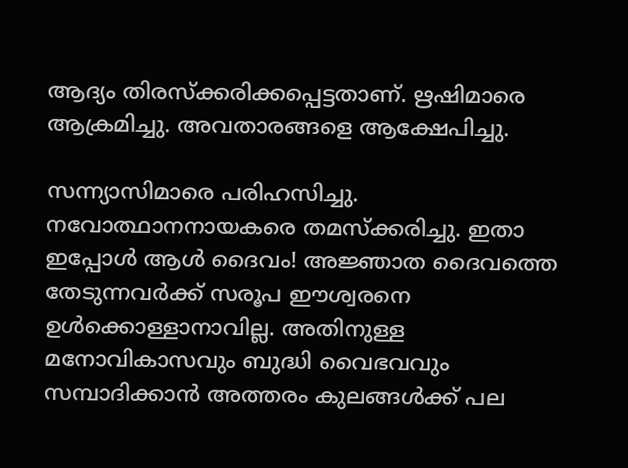ആദ്യം തിരസ്‌ക്കരിക്കപ്പെട്ടതാണ്. ഋഷിമാരെ ആക്രമിച്ചു. അവതാരങ്ങളെ ആക്ഷേപിച്ചു.

സന്ന്യാസിമാരെ പരിഹസിച്ചു. നവോത്ഥാനനായകരെ തമസ്‌ക്കരിച്ചു. ഇതാ ഇപ്പോള്‍ ആള്‍ ദൈവം! അജ്ഞാത ദൈവത്തെ തേടുന്നവര്‍ക്ക് സരൂപ ഈശ്വരനെ ഉള്‍ക്കൊള്ളാനാവില്ല. അതിനുള്ള മനോവികാസവും ബുദ്ധി വൈഭവവും സമ്പാദിക്കാന്‍ അത്തരം കുലങ്ങള്‍ക്ക് പല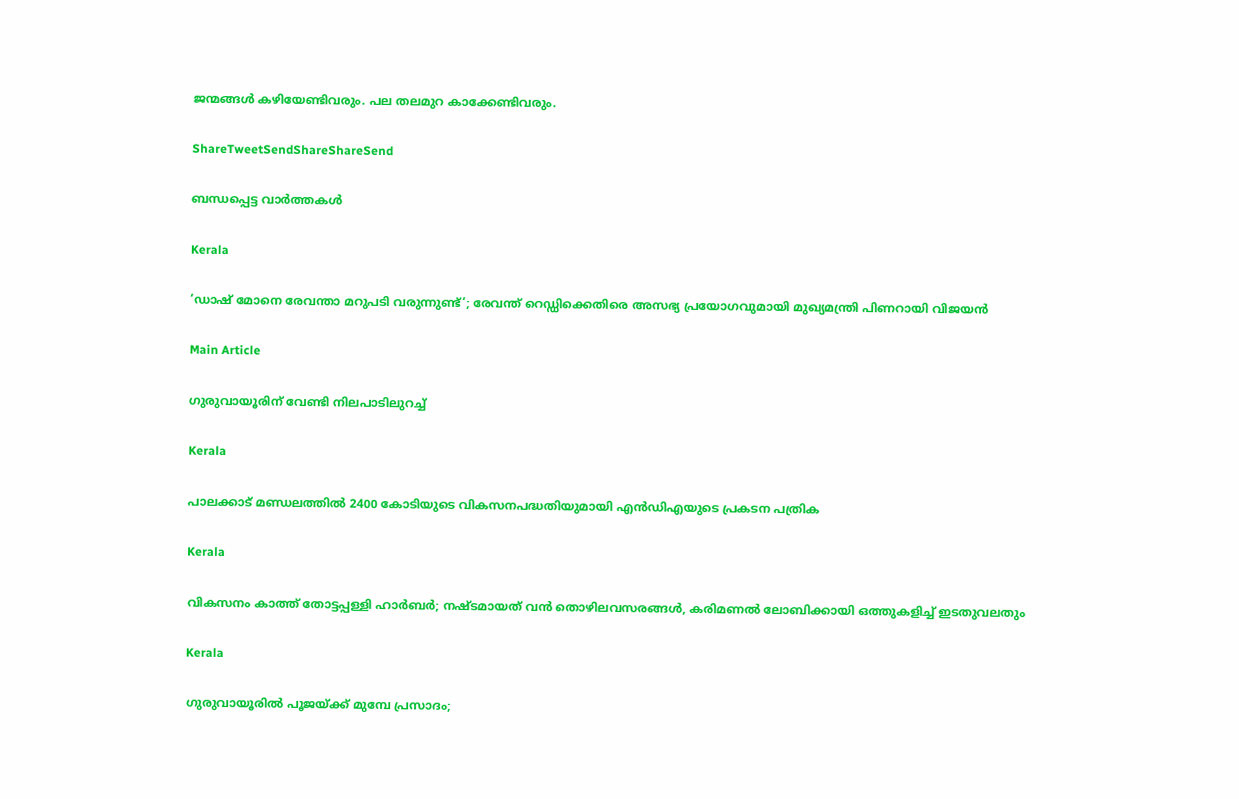ജന്മങ്ങള്‍ കഴിയേണ്ടിവരും. പല തലമുറ കാക്കേണ്ടിവരും.

ShareTweetSendShareShareSend

ബന്ധപ്പെട്ട വാര്‍ത്തകള്‍

Kerala

‘ഡാഷ് മോനെ രേവന്താ മറുപടി വരുന്നുണ്ട്‘; രേവന്ത് റെഡ്ഡിക്കെതിരെ അസഭ്യ പ്രയോഗവുമായി മുഖ്യമന്ത്രി പിണറായി വിജയൻ

Main Article

ഗുരുവായൂരിന്‌ വേണ്ടി നിലപാടിലുറച്ച്

Kerala

പാലക്കാട് മണ്ഡലത്തില്‍ 2400 കോടിയുടെ വികസനപദ്ധതിയുമായി എന്‍ഡിഎയുടെ പ്രകടന പത്രിക

Kerala

വികസനം കാത്ത് തോട്ടപ്പള്ളി ഹാര്‍ബര്‍; നഷ്ടമായത് വന്‍ തൊഴിലവസരങ്ങള്‍, കരിമണല്‍ ലോബിക്കായി ഒത്തുകളിച്ച് ഇടതുവലതും

Kerala

ഗുരുവായൂരിൽ പൂജയ്‌ക്ക് മുമ്പേ പ്രസാദം;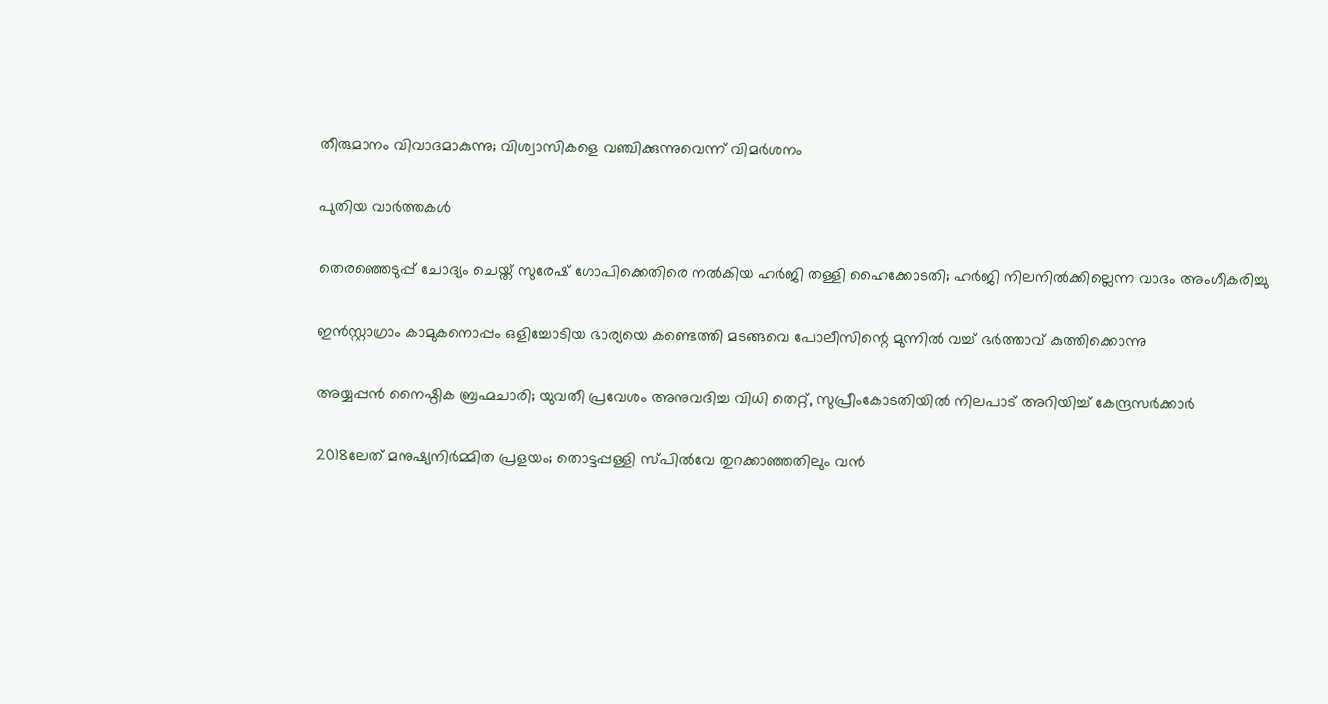തീരുമാനം വിവാദമാകുന്നു; വിശ്വാസികളെ വഞ്ചിക്കുന്നുവെന്ന് വിമർശനം

പുതിയ വാര്‍ത്തകള്‍

തെരഞ്ഞെടുപ്പ് ചോദ്യം ചെയ്ത് സുരേഷ് ഗോപിക്കെതിരെ നൽകിയ ഹർജി തള്ളി ഹൈക്കോടതി; ഹർജി നിലനിൽക്കില്ലെന്ന വാദം അംഗീകരിച്ചു

ഇൻസ്റ്റാഗ്രാം കാമുകനൊപ്പം ഒളിച്ചോടിയ ഭാര്യയെ കണ്ടെത്തി മടങ്ങവെ പോലീസിന്റെ മുന്നിൽ വച്ച് ഭർത്താവ് കുത്തിക്കൊന്നു

അയ്യപ്പൻ നൈഷ്ഠിക ബ്രഹ്മചാരി; യുവതീ പ്രവേശം അനുവദിച്ച വിധി തെറ്റ്, സുപ്രീംകോടതിയിൽ നിലപാട് അറിയിച്ച് കേന്ദ്രസർക്കാർ

2018ലേത് മനുഷ്യനിര്‍മ്മിത പ്രളയം; തൊട്ടപ്പള്ളി സ്പില്‍വേ തുറക്കാഞ്ഞതിലും വൻ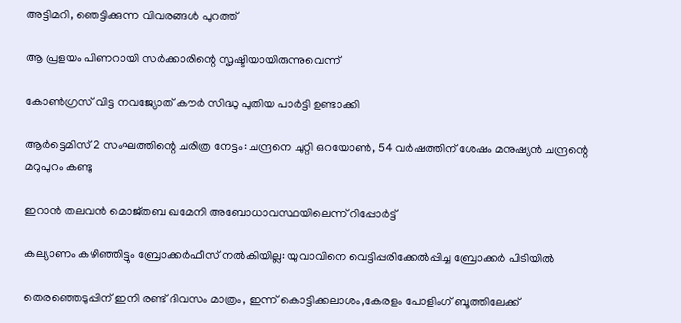അട്ടിമറി, ഞെട്ടിക്കുന്ന വിവരങ്ങൾ പുറത്ത്

ആ പ്രളയം പിണറായി സർക്കാരിന്റെ സൃഷ്ടിയായിരുന്നുവെന്ന്

കോൺഗ്രസ് വിട്ട നവജ്യോത് കൗർ സിദ്ധു പുതിയ പാർട്ടി ഉണ്ടാക്കി

ആർട്ടെമിസ് 2 സംഘത്തിന്റെ ചരിത്ര നേട്ടം: ചന്ദ്രനെ ചുറ്റി ഒറയോണ്‍, 54 വർഷത്തിന് ശേഷം മനുഷ്യൻ ചന്ദ്രന്റെ മറുപുറം കണ്ടു

ഇറാൻ തലവൻ മൊജ്തബ ഖമേനി അബോധാവസ്ഥയിലെന്ന് റിപ്പോർട്ട്

കല്യാണം കഴിഞ്ഞിട്ടും ബ്രോക്കർഫീസ് നൽകിയില്ല: യുവാവിനെ വെട്ടിപ്പരിക്കേൽപ്പിച്ച ബ്രോക്കർ പിടിയിൽ

തെരഞ്ഞെടുപ്പിന് ഇനി രണ്ട് ദിവസം മാത്രം, ഇന്ന് കൊട്ടിക്കലാശം,കേരളം പോളിംഗ് ബൂത്തിലേക്ക്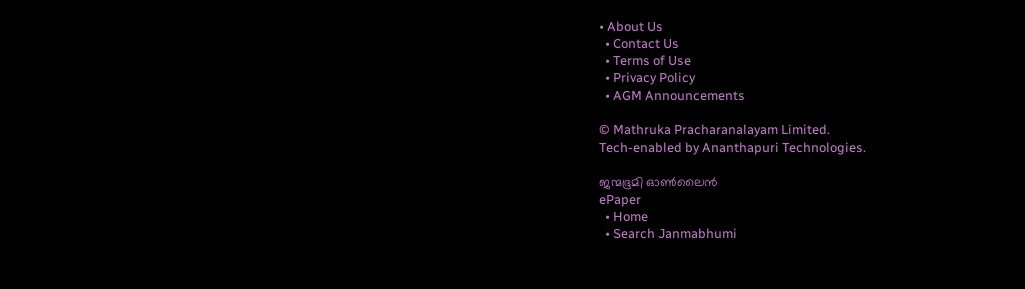• About Us
  • Contact Us
  • Terms of Use
  • Privacy Policy
  • AGM Announcements

© Mathruka Pracharanalayam Limited.
Tech-enabled by Ananthapuri Technologies.

ജന്മഭൂമി ഓണ്‍ലൈന്‍
ePaper
  • Home
  • Search Janmabhumi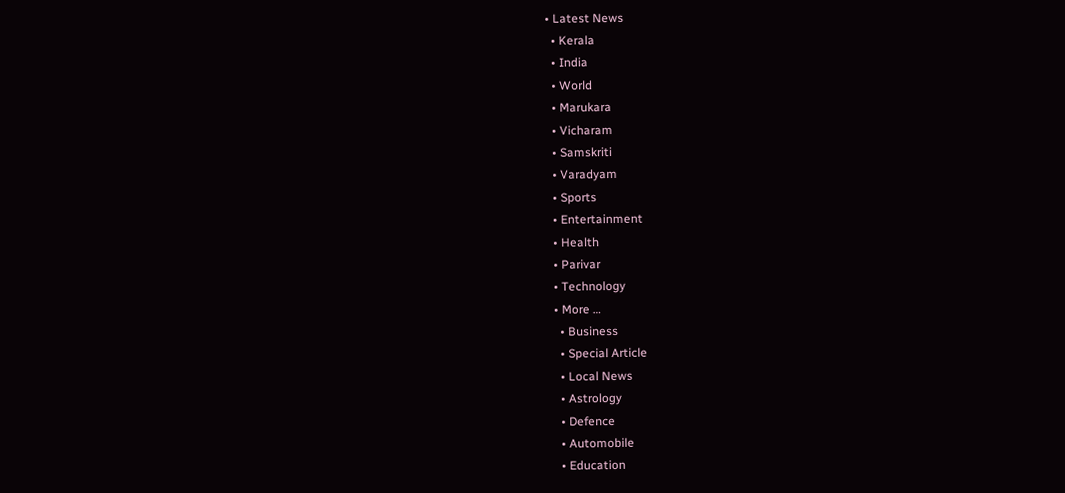• Latest News
  • Kerala
  • India
  • World
  • Marukara
  • Vicharam
  • Samskriti
  • Varadyam
  • Sports
  • Entertainment
  • Health
  • Parivar
  • Technology
  • More …
    • Business
    • Special Article
    • Local News
    • Astrology
    • Defence
    • Automobile
    • Education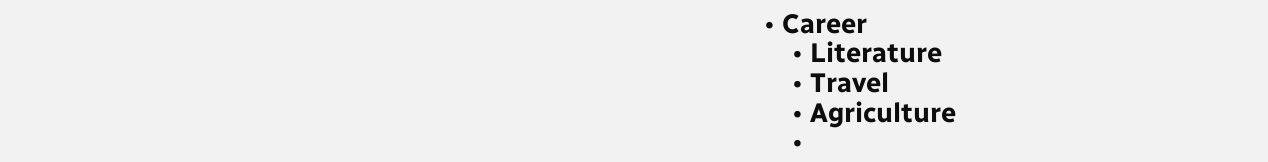• Career
    • Literature
    • Travel
    • Agriculture
    •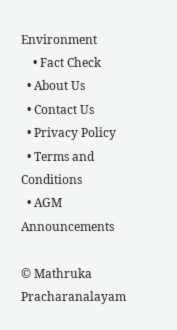Environment
    • Fact Check
  • About Us
  • Contact Us
  • Privacy Policy
  • Terms and Conditions
  • AGM Announcements

© Mathruka Pracharanalayam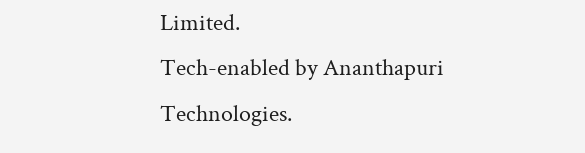Limited.
Tech-enabled by Ananthapuri Technologies.